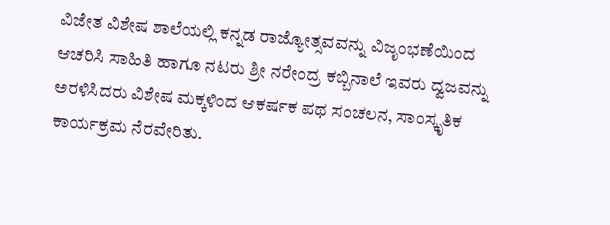ವಿಜೇತ ವಿಶೇಷ ಶಾಲೆಯಲ್ಲಿ ಕನ್ನಡ ರಾಜ್ಯೋತ್ಸವವನ್ನು ವಿಜೃಂಭಣೆಯಿಂದ ಆಚರಿಸಿ ಸಾಹಿತಿ ಹಾಗೂ ನಟರು ಶ್ರೀ ನರೇಂದ್ರ ಕಬ್ಬಿನಾಲೆ ಇವರು ದ್ವಜವನ್ನು ಅರಳಿಸಿದರು ವಿಶೇಷ ಮಕ್ಕಳಿಂದ ಆಕರ್ಷಕ ಪಥ ಸಂಚಲನ, ಸಾಂಸ್ಕೃತಿಕ ಕಾರ್ಯಕ್ರಮ ನೆರವೇರಿತು.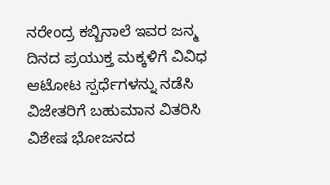ನರೇಂದ್ರ ಕಬ್ಬಿನಾಲೆ ಇವರ ಜನ್ಮ ದಿನದ ಪ್ರಯುಕ್ತ ಮಕ್ಕಳಿಗೆ ವಿವಿಧ ಆಟೋಟ ಸ್ಪರ್ಧೆಗಳನ್ನು ನಡೆಸಿ ವಿಜೇತರಿಗೆ ಬಹುಮಾನ ವಿತರಿಸಿ ವಿಶೇಷ ಭೋಜನದ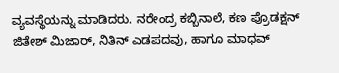ವ್ಯವಸ್ಥೆಯನ್ನು ಮಾಡಿದರು. ನರೇಂದ್ರ ಕಬ್ಬಿನಾಲೆ, ಕಣ ಪ್ರೊಡಕ್ಷನ್ ಜಿತೇಶ್ ಮಿಜಾರ್, ನಿತಿನ್ ಎಡಪದವು, ಹಾಗೂ ಮಾಧವ್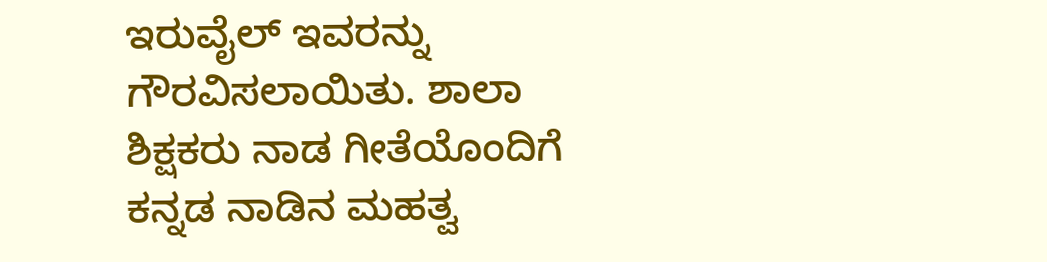ಇರುವೈಲ್ ಇವರನ್ನು ಗೌರವಿಸಲಾಯಿತು. ಶಾಲಾ ಶಿಕ್ಷಕರು ನಾಡ ಗೀತೆಯೊಂದಿಗೆ ಕನ್ನಡ ನಾಡಿನ ಮಹತ್ವ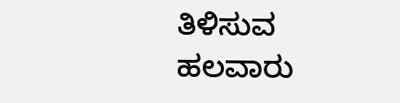ತಿಳಿಸುವ ಹಲವಾರು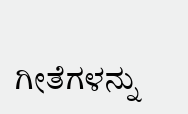ಗೀತೆಗಳನ್ನು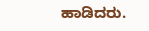ಹಾಡಿದರು.